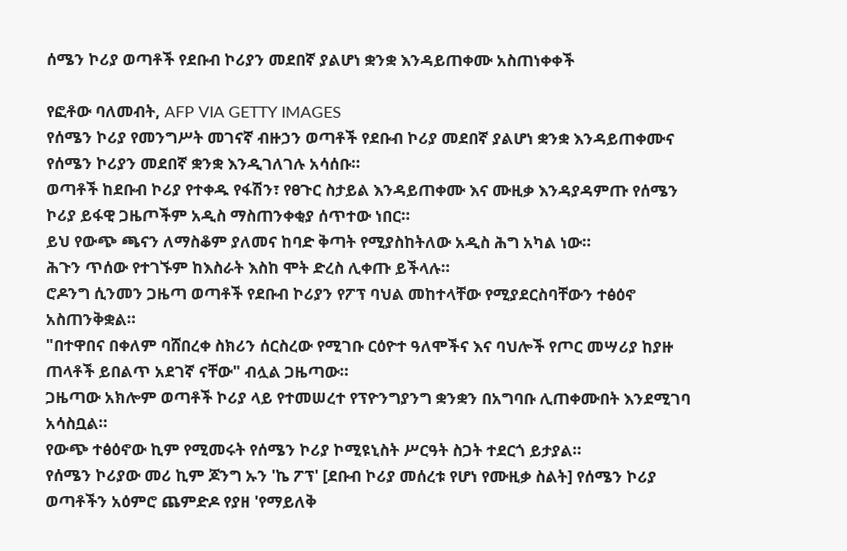ሰሜን ኮሪያ ወጣቶች የደቡብ ኮሪያን መደበኛ ያልሆነ ቋንቋ እንዳይጠቀሙ አስጠነቀቀች

የፎቶው ባለመብት, AFP VIA GETTY IMAGES
የሰሜን ኮሪያ የመንግሥት መገናኛ ብዙኃን ወጣቶች የደቡብ ኮሪያ መደበኛ ያልሆነ ቋንቋ እንዳይጠቀሙና የሰሜን ኮሪያን መደበኛ ቋንቋ እንዲገለገሉ አሳሰቡ።
ወጣቶች ከደቡብ ኮሪያ የተቀዱ የፋሽን፣ የፀጉር ስታይል እንዳይጠቀሙ እና ሙዚቃ እንዳያዳምጡ የሰሜን ኮሪያ ይፋዊ ጋዜጦችም አዲስ ማስጠንቀቂያ ሰጥተው ነበር።
ይህ የውጭ ጫናን ለማስቆም ያለመና ከባድ ቅጣት የሚያስከትለው አዲስ ሕግ አካል ነው።
ሕጉን ጥሰው የተገኙም ከእስራት እስከ ሞት ድረስ ሊቀጡ ይችላሉ።
ሮዶንግ ሲንመን ጋዜጣ ወጣቶች የደቡብ ኮሪያን የፖፕ ባህል መከተላቸው የሚያደርስባቸውን ተፅዕኖ አስጠንቅቋል።
"በተዋበና በቀለም ባሸበረቀ ስክሪን ሰርስረው የሚገቡ ርዕዮተ ዓለሞችና እና ባህሎች የጦር መሣሪያ ከያዙ ጠላቶች ይበልጥ አደገኛ ናቸው" ብሏል ጋዜጣው።
ጋዜጣው አክሎም ወጣቶች ኮሪያ ላይ የተመሠረተ የፕዮንግያንግ ቋንቋን በአግባቡ ሊጠቀሙበት እንደሚገባ አሳስቧል።
የውጭ ተፅዕኖው ኪም የሚመሩት የሰሜን ኮሪያ ኮሚዩኒስት ሥርዓት ስጋት ተደርጎ ይታያል።
የሰሜን ኮሪያው መሪ ኪም ጆንግ ኡን 'ኬ ፖፕ' [ደቡብ ኮሪያ መሰረቱ የሆነ የሙዚቃ ስልት] የሰሜን ኮሪያ ወጣቶችን አዕምሮ ጨምድዶ የያዘ 'የማይለቅ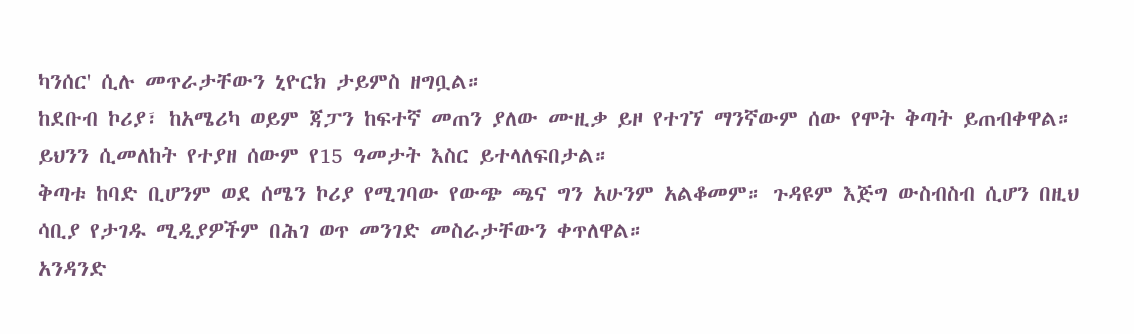ካንሰር' ሲሉ መጥራታቸውን ኒዮርክ ታይምስ ዘግቧል።
ከደቡብ ኮሪያ፣ ከአሜሪካ ወይም ጃፓን ከፍተኛ መጠን ያለው ሙዚቃ ይዞ የተገኘ ማንኛውም ሰው የሞት ቅጣት ይጠብቀዋል። ይህንን ሲመለከት የተያዘ ሰውም የ15 ዓመታት እስር ይተላለፍበታል።
ቅጣቱ ከባድ ቢሆንም ወደ ሰሜን ኮሪያ የሚገባው የውጭ ጫና ግን አሁንም አልቆመም። ጉዳዩም እጅግ ውስብስብ ሲሆን በዚህ ሳቢያ የታገዱ ሚዲያዎችም በሕገ ወጥ መንገድ መስራታቸውን ቀጥለዋል።
አንዳንድ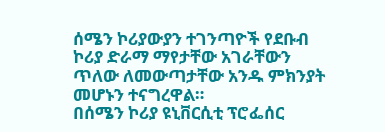ሰሜን ኮሪያውያን ተገንጣዮች የደቡብ ኮሪያ ድራማ ማየታቸው አገራቸውን ጥለው ለመውጣታቸው አንዱ ምክንያት መሆኑን ተናግረዋል።
በሰሜን ኮሪያ ዩኒቨርሲቲ ፕሮፌሰር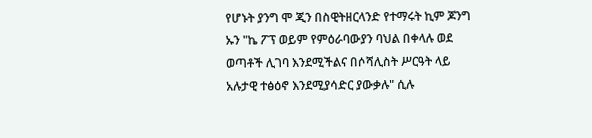የሆኑት ያንግ ሞ ጂን በስዊትዘርላንድ የተማሩት ኪም ጆንግ ኡን "ኬ ፖፕ ወይም የምዕራባውያን ባህል በቀላሉ ወደ ወጣቶች ሊገባ እንደሚችልና በሶሻሊስት ሥርዓት ላይ አሉታዊ ተፅዕኖ እንደሚያሳድር ያውቃሉ" ሲሉ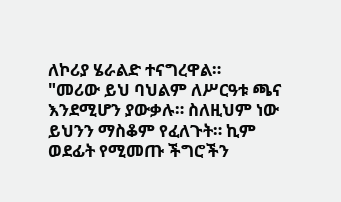ለኮሪያ ሄራልድ ተናግረዋል።
"መሪው ይህ ባህልም ለሥርዓቱ ጫና እንደሚሆን ያውቃሉ። ስለዚህም ነው ይህንን ማስቆም የፈለጉት። ኪም ወደፊት የሚመጡ ችግሮችን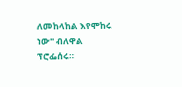ለመከላከል እየሞከሩ ነው" ብለዋል ፕሮፌሰሩ።